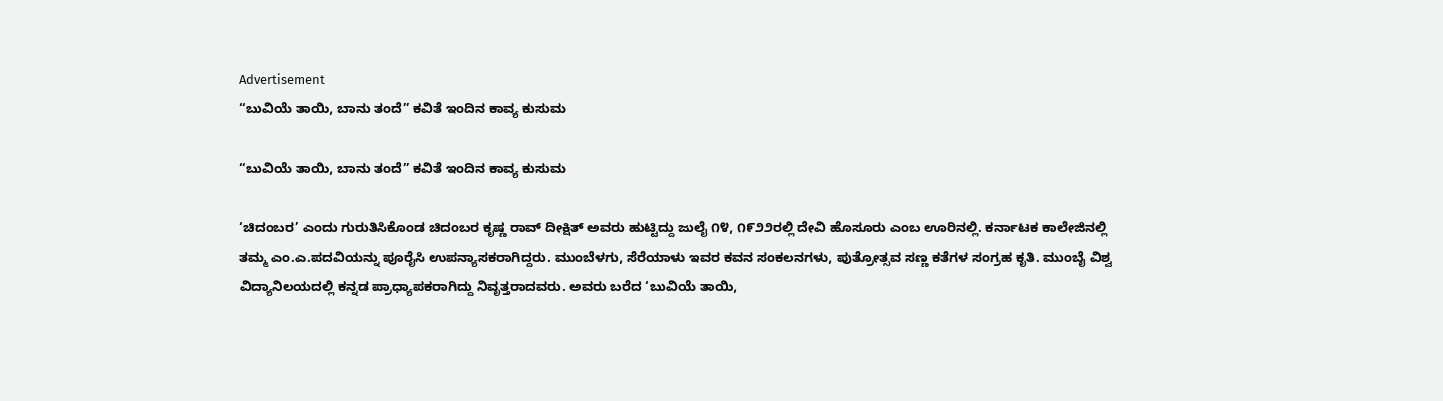Advertisement
“ಬುವಿಯೆ ತಾಯಿ, ಬಾನು ತಂದೆ” ಕವಿತೆ ಇಂದಿನ ಕಾವ್ಯ ಕುಸುಮ

“ಬುವಿಯೆ ತಾಯಿ, ಬಾನು ತಂದೆ” ಕವಿತೆ ಇಂದಿನ ಕಾವ್ಯ ಕುಸುಮ

‘ಚಿದಂಬರ’ ಎಂದು ಗುರುತಿಸಿಕೊಂಡ ಚಿದಂಬರ ಕೃಷ್ಣ ರಾವ್ ದೀಕ್ಷಿತ್ ಅವರು ಹುಟ್ಟಿದ್ದು ಜುಲೈ ೧೪, ೧೯೨೨ರಲ್ಲಿ ದೇವಿ ಹೊಸೂರು ಎಂಬ ಊರಿನಲ್ಲಿ. ಕರ್ನಾಟಕ ಕಾಲೇಜಿನಲ್ಲಿ ತಮ್ಮ ಎಂ.ಎ.ಪದವಿಯನ್ನು ಪೂರೈಸಿ ಉಪನ್ಯಾಸಕರಾಗಿದ್ದರು. ಮುಂಬೆಳಗು, ಸೆರೆಯಾಳು ಇವರ ಕವನ ಸಂಕಲನಗಳು, ಪುತ್ರೋತ್ಸವ ಸಣ್ಣ ಕತೆಗಳ ಸಂಗ್ರಹ ಕೃತಿ. ಮುಂಬೈ ವಿಶ್ವ ವಿದ್ಯಾನಿಲಯದಲ್ಲಿ ಕನ್ನಡ ಪ್ರಾಧ್ಯಾಪಕರಾಗಿದ್ದು ನಿವೃತ್ತರಾದವರು. ಅವರು ಬರೆದ ‘ಬುವಿಯೆ ತಾಯಿ,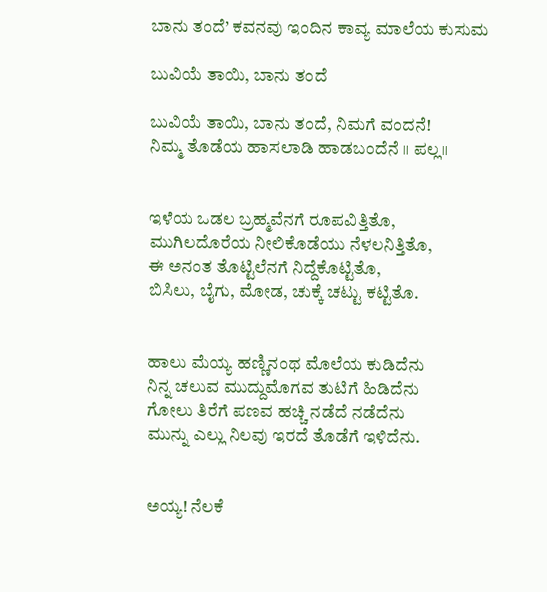ಬಾನು ತಂದೆ’ ಕವನವು ಇಂದಿನ ಕಾವ್ಯ ಮಾಲೆಯ ಕುಸುಮ

ಬುವಿಯೆ ತಾಯಿ, ಬಾನು ತಂದೆ

ಬುವಿಯೆ ತಾಯಿ, ಬಾನು ತಂದೆ, ನಿಮಗೆ ವಂದನೆ!
ನಿಮ್ಮ ತೊಡೆಯ ಹಾಸಲಾಡಿ ಹಾಡಬಂದೆನೆ ॥ ಪಲ್ಲ॥


ಇಳೆಯ ಒಡಲ ಬ್ರಹ್ಮವೆನಗೆ ರೂಪವಿತ್ತಿತೊ,
ಮುಗಿಲದೊರೆಯ ನೀಲಿಕೊಡೆಯು ನೆಳಲನಿತ್ತಿತೊ,
ಈ ಅನಂತ ತೊಟ್ಟಿಲೆನಗೆ ನಿದ್ದೆಕೊಟ್ಟಿತೊ,
ಬಿಸಿಲು, ಬೈಗು, ಮೋಡ, ಚುಕ್ಕೆ ಚಟ್ಟು ಕಟ್ಟಿತೊ.


ಹಾಲು ಮೆಯ್ಯ ಹಣ್ಣಿನಂಥ ಮೊಲೆಯ ಕುಡಿದೆನು
ನಿನ್ನ ಚಲುವ ಮುದ್ದುಮೊಗವ ತುಟಿಗೆ ಹಿಡಿದೆನು
ಗೋಲು ತಿರೆಗೆ ಪಣವ ಹಚ್ಚಿ ನಡೆದೆ ನಡೆದೆನು
ಮುನ್ನು ಎಲ್ಲು ನಿಲವು ಇರದೆ ತೊಡೆಗೆ ಇಳಿದೆನು.


ಅಯ್ಯ! ನೆಲಕೆ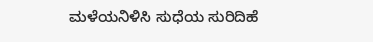ಮಳೆಯನಿಳಿಸಿ ಸುಧೆಯ ಸುರಿದಿಹೆ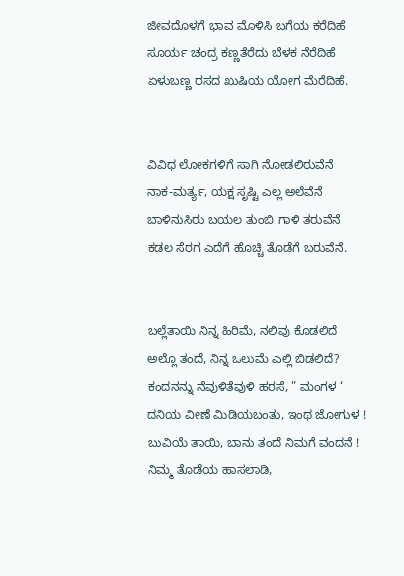ಜೀವದೊಳಗೆ ಭಾವ ಮೊಳಿಸಿ ಬಗೆಯ ಕರೆದಿಹೆ
ಸೂರ್ಯ ಚಂದ್ರ ಕಣ್ಣತೆರೆದು ಬೆಳಕ ನೆರೆದಿಹೆ
ಏಳುಬಣ್ಣ ರಸದ ಖುಷಿಯ ಯೋಗ ಮೆರೆದಿಹೆ.


ವಿವಿಧ ಲೋಕಗಳಿಗೆ ಸಾಗಿ ನೋಡಲಿರುವೆನೆ
ನಾಕ-ಮರ್ತ್ಯ, ಯಕ್ಷ ಸೃಷ್ಟಿ ಎಲ್ಲ ಅಲೆವೆನೆ
ಬಾಳಿನುಸಿರು ಬಯಲ ತುಂಬಿ ಗಾಳಿ ತರುವೆನೆ
ಕಡಲ ಸೆರಗ ಎದೆಗೆ ಹೊಚ್ಚಿ ತೊಡೆಗೆ ಬರುವೆನೆ.


ಬಲ್ಲೆತಾಯಿ ನಿನ್ನ ಹಿರಿಮೆ, ನಲಿವು ಕೊಡಲಿದೆ
ಅಲ್ಲೊ ತಂದೆ, ನಿನ್ನ ಒಲುಮೆ ಎಲ್ಲಿ ಬಿಡಲಿದೆ?
ಕಂದನನ್ನು ನೆವುಳಿತೆವುಳಿ ಹರಸೆ, ” ಮಂಗಳ ‘
ದನಿಯ ವೀಣೆ ಮಿಡಿಯಬಂತು, ಇಂಥ ಜೋಗುಳ !
ಬುವಿಯೆ ತಾಯಿ, ಬಾನು ತಂದೆ ನಿಮಗೆ ವಂದನೆ !
ನಿಮ್ಮ ತೊಡೆಯ ಹಾಸಲಾಡಿ,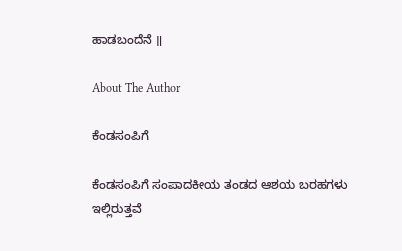ಹಾಡಬಂದೆನೆ ॥

About The Author

ಕೆಂಡಸಂಪಿಗೆ

ಕೆಂಡಸಂಪಿಗೆ ಸಂಪಾದಕೀಯ ತಂಡದ ಆಶಯ ಬರಹಗಳು ಇಲ್ಲಿರುತ್ತವೆ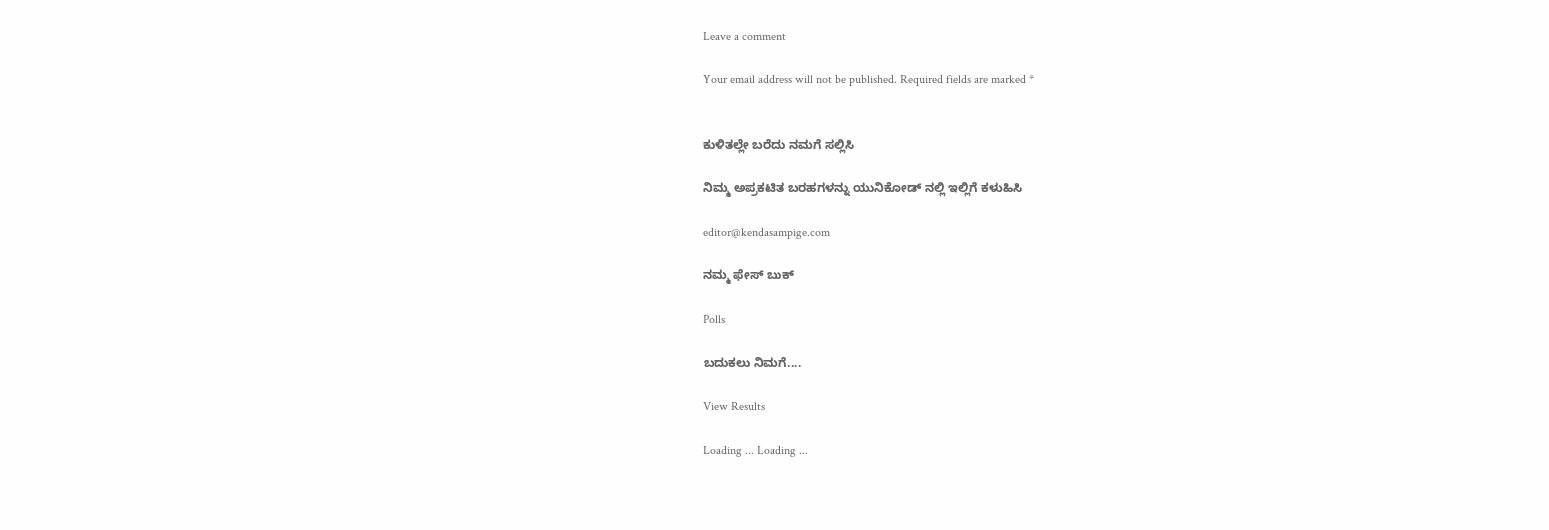Leave a comment

Your email address will not be published. Required fields are marked *


ಕುಳಿತಲ್ಲೇ ಬರೆದು ನಮಗೆ ಸಲ್ಲಿಸಿ

ನಿಮ್ಮ ಅಪ್ರಕಟಿತ ಬರಹಗಳನ್ನು ಯುನಿಕೋಡ್ ನಲ್ಲಿ ಇಲ್ಲಿಗೆ ಕಳುಹಿಸಿ

editor@kendasampige.com

ನಮ್ಮ ಫೇಸ್ ಬುಕ್

Polls

ಬದುಕಲು ನಿಮಗೆ....

View Results

Loading ... Loading ...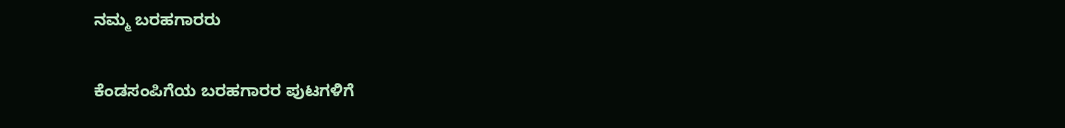ನಮ್ಮ ಬರಹಗಾರರು

ಕೆಂಡಸಂಪಿಗೆಯ ಬರಹಗಾರರ ಪುಟಗಳಿಗೆ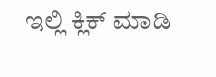ಇಲ್ಲಿ ಕ್ಲಿಕ್ ಮಾಡಿ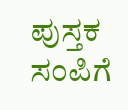ಪುಸ್ತಕ ಸಂಪಿಗೆ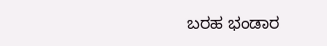ಬರಹ ಭಂಡಾರ